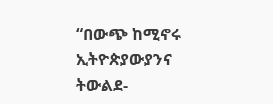“በውጭ ከሚኖሩ ኢትዮጵያውያንና ትውልደ-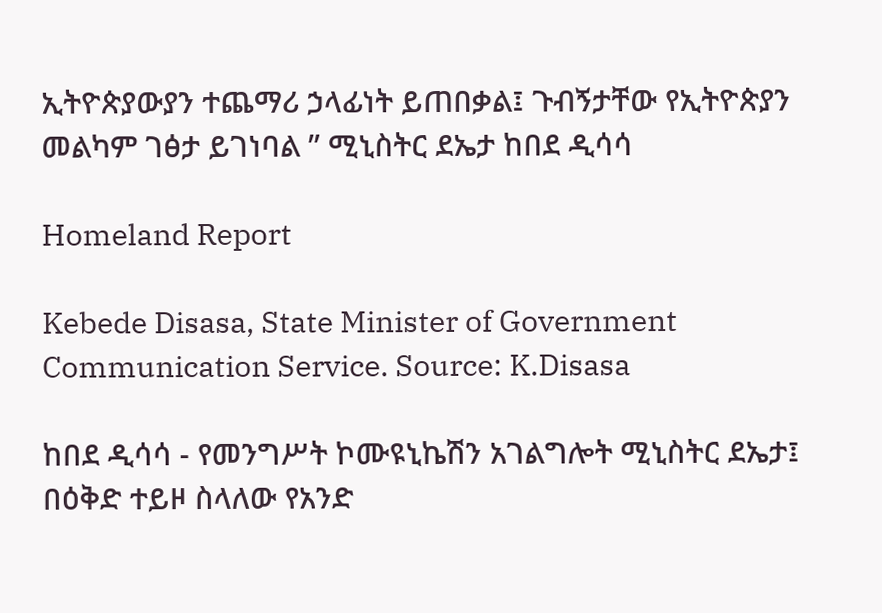ኢትዮጵያውያን ተጨማሪ ኃላፊነት ይጠበቃል፤ ጉብኝታቸው የኢትዮጵያን መልካም ገፅታ ይገነባል ” ሚኒስትር ደኤታ ከበደ ዲሳሳ

Homeland Report

Kebede Disasa, State Minister of Government Communication Service. Source: K.Disasa

ከበደ ዲሳሳ - የመንግሥት ኮሙዩኒኬሽን አገልግሎት ሚኒስትር ደኤታ፤ በዕቅድ ተይዞ ስላለው የአንድ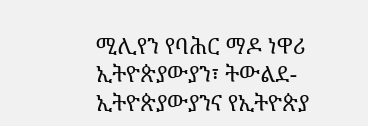ሚሊየን የባሕር ማዶ ነዋሪ ኢትዮጵያውያን፣ ትውልደ-ኢትዮጵያውያንና የኢትዮጵያ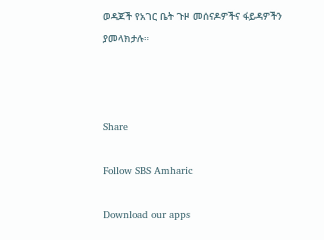ወዳጆች የአገር ቤት ጉዞ መሰናዶዎችና ፋይዳዎችን ያመላክታሉ።



Share

Follow SBS Amharic

Download our apps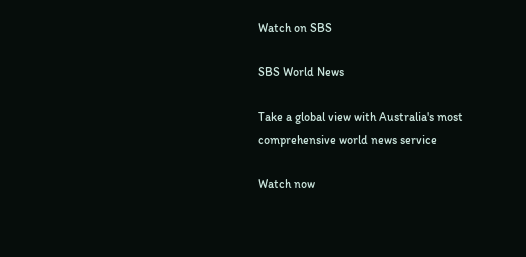Watch on SBS

SBS World News

Take a global view with Australia's most comprehensive world news service

Watch now